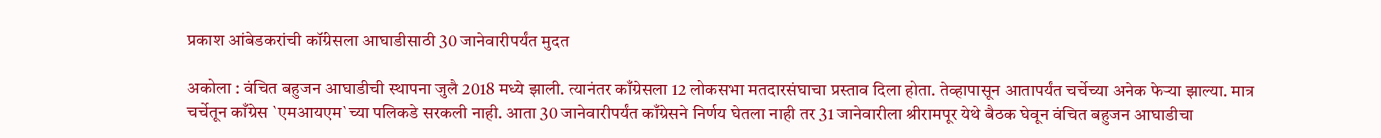प्रकाश आंबेडकरांची कॉंग्रेसला आघाडीसाठी 30 जानेवारीपर्यंत मुदत

अकोला : वंचित बहुजन आघाडीची स्थापना जुलै 2018 मध्ये झाली. त्यानंतर काँग्रेसला 12 लोकसभा मतदारसंघाचा प्रस्ताव दिला होता. तेव्हापासून आतापर्यंत चर्चेच्या अनेक फेऱ्या झाल्या. मात्र चर्चेतून काँग्रेस `एमआयएम`च्या पलिकडे सरकली नाही. आता 30 जानेवारीपर्यंत काँग्रेसने निर्णय घेतला नाही तर 31 जानेवारीला श्रीरामपूर येथे बैठक घेवून वंचित बहुजन आघाडीचा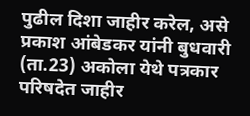पुढील दिशा जाहीर करेल, असे प्रकाश आंबेडकर यांनी बुधवारी (ता.23) अकोला येथे पत्रकार परिषदेत जाहीर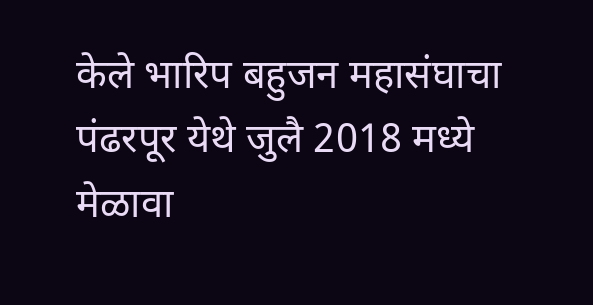केले भारिप बहुजन महासंघाचा पंढरपूर येथे जुलै 2018 मध्ये मेळावा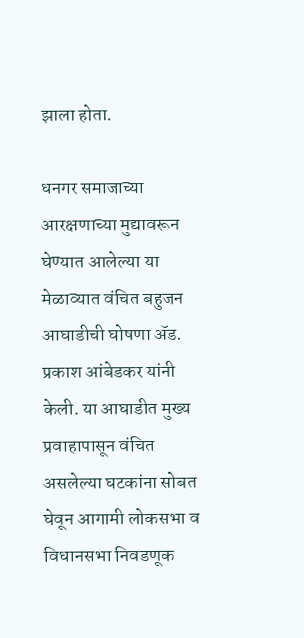झाला होता.

धनगर समाजाच्या आरक्षणाच्या मुद्यावरून घेण्यात आलेल्या या मेळाव्यात वंचित बहुजन आघाडीची घोषणा ॲड. प्रकाश आंबेडकर यांनी केली. या आघाडीत मुख्य प्रवाहापासून वंचित असलेल्या घटकांना सोबत घेवून आगामी लोकसभा व विधानसभा निवडणूक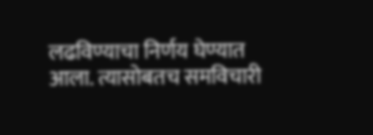लढविण्याचा निर्णय घेण्यात आला. त्यासोबतच समविचारी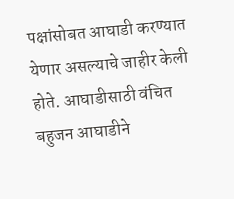पक्षांसोबत आघाडी करण्यात येणार असल्याचे जाहीर केली होते. आघाडीसाठी वंचित बहुजन आघाडीने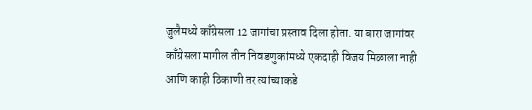जुलैमध्ये काँग्रेसला 12 जागांचा प्रस्ताव दिला होता. या बारा जागांवर काँग्रेसला मागील तीन निवडणुकांमध्ये एकदाही विजय मिळाला नाही आणि काही ठिकाणी तर त्यांच्याकडे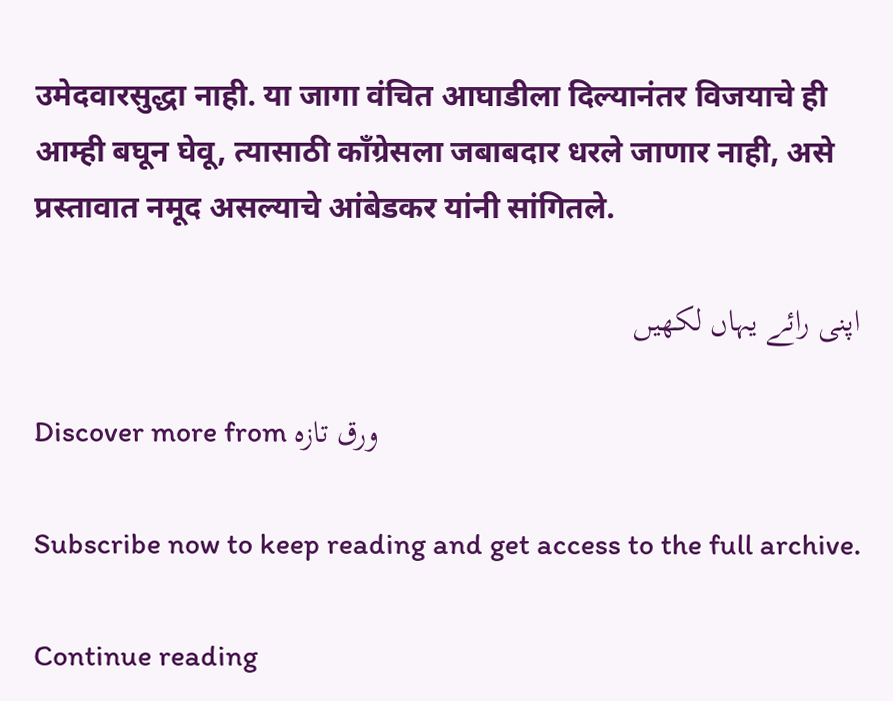उमेदवारसुद्धा नाही. या जागा वंचित आघाडीला दिल्यानंतर विजयाचे ही आम्ही बघून घेवू, त्यासाठी काँग्रेसला जबाबदार धरले जाणार नाही, असे प्रस्तावात नमूद असल्याचे आंबेडकर यांनी सांगितले.

اپنی رائے یہاں لکھیں

Discover more from ورق تازہ

Subscribe now to keep reading and get access to the full archive.

Continue reading